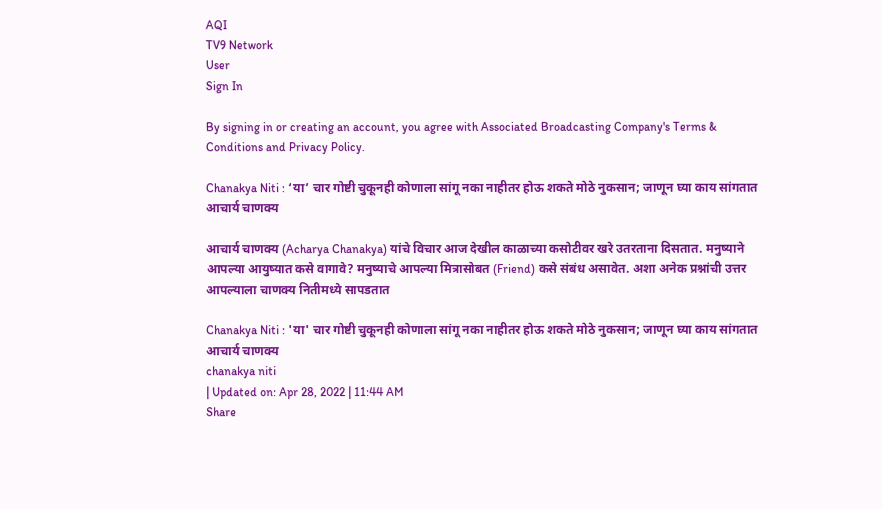AQI
TV9 Network
User
Sign In

By signing in or creating an account, you agree with Associated Broadcasting Company's Terms & Conditions and Privacy Policy.

Chanakya Niti : ‘या’ चार गोष्टी चुकूनही कोणाला सांगू नका नाहीतर होऊ शकते मोठे नुकसान; जाणून घ्या काय सांगतात आचार्य चाणक्य

आचार्य चाणक्य (Acharya Chanakya) यांचे विचार आज देखील काळाच्या कसोटीवर खरे उतरताना दिसतात. मनुष्याने आपल्या आयुष्यात कसे वागावे? मनुष्याचे आपल्या मित्रासोबत (Friend) कसे संबंध असावेत. अशा अनेक प्रश्नांची उत्तर आपल्याला चाणक्य नितीमध्ये सापडतात

Chanakya Niti : 'या' चार गोष्टी चुकूनही कोणाला सांगू नका नाहीतर होऊ शकते मोठे नुकसान; जाणून घ्या काय सांगतात आचार्य चाणक्य
chanakya niti
| Updated on: Apr 28, 2022 | 11:44 AM
Share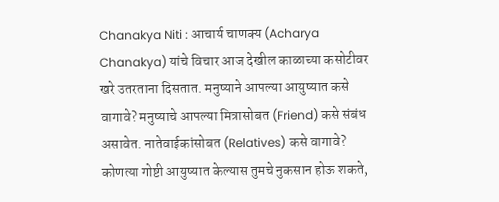Chanakya Niti : आचार्य चाणक्य (Acharya Chanakya) यांचे विचार आज देखील काळाच्या कसोटीवर खरे उतरताना दिसतात. मनुष्याने आपल्या आयुष्यात कसे वागावे? मनुष्याचे आपल्या मित्रासोबत (Friend) कसे संबंध असावेत. नातेवाईकांसोबत (Relatives) कसे वागावे? कोणत्या गोष्टी आयुष्यात केल्यास तुमचे नुकसान होऊ शकते,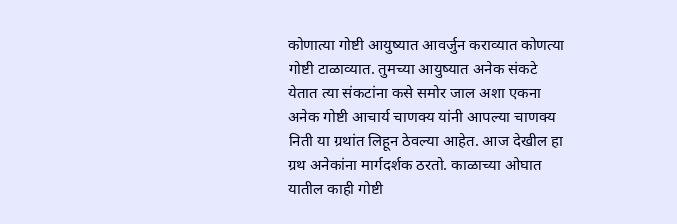कोणात्या गोष्टी आयुष्यात आवर्जुन कराव्यात कोणत्या गोष्टी टाळाव्यात. तुमच्या आयुष्यात अनेक संकटे येतात त्या संकटांना कसे समोर जाल अशा एकना अनेक गोष्टी आचार्य चाणक्य यांनी आपल्या चाणक्य निती या ग्रथांत लिहून ठेवल्या आहेत. आज देखील हा ग्रथ अनेकांना मार्गदर्शक ठरतो. काळाच्या ओघात यातील काही गोष्टी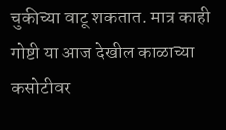चुकीच्या वाटू शकतात. मात्र काही गोष्टी या आज देखील काळाच्या कसोटीवर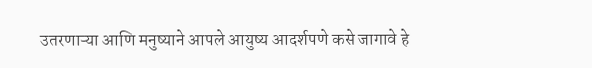उतरणाऱ्या आणि मनुष्याने आपले आयुष्य आदर्शपणे कसे जागावे हे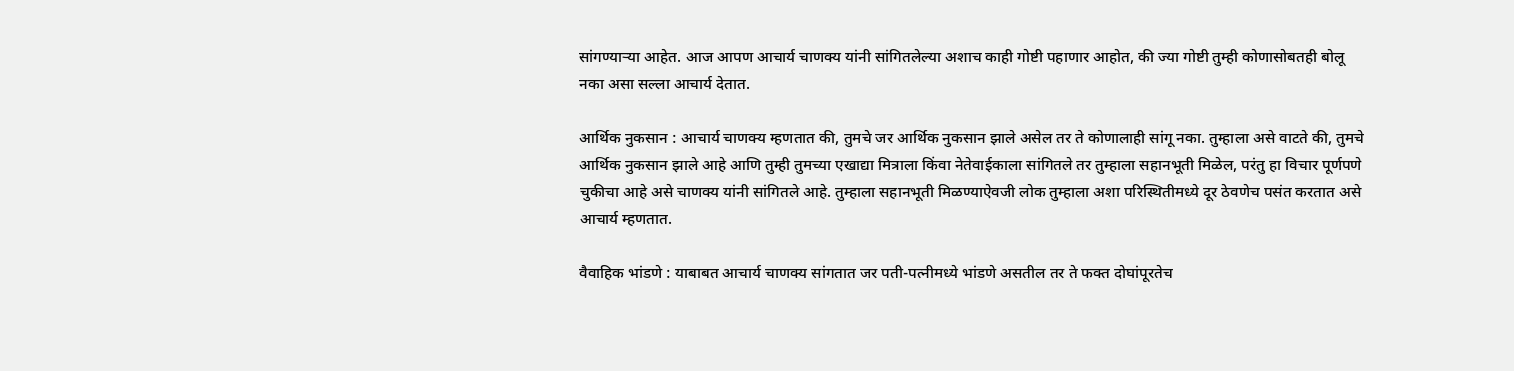सांगण्याऱ्या आहेत. आज आपण आचार्य चाणक्य यांनी सांगितलेल्या अशाच काही गोष्टी पहाणार आहोत, की ज्या गोष्टी तुम्ही कोणासोबतही बोलू नका असा सल्ला आचार्य देतात.

आर्थिक नुकसान : आचार्य चाणक्य म्हणतात की, तुमचे जर आर्थिक नुकसान झाले असेल तर ते कोणालाही सांगू नका. तुम्हाला असे वाटते की, तुमचे आर्थिक नुकसान झाले आहे आणि तुम्ही तुमच्या एखाद्या मित्राला किंवा नेतेवाईकाला सांगितले तर तुम्हाला सहानभूती मिळेल, परंतु हा विचार पूर्णपणे चुकीचा आहे असे चाणक्य यांनी सांगितले आहे. तुम्हाला सहानभूती मिळण्याऐवजी लोक तुम्हाला अशा परिस्थितीमध्ये दूर ठेवणेच पसंत करतात असे आचार्य म्हणतात.

वैवाहिक भांडणे : याबाबत आचार्य चाणक्य सांगतात जर पती-पत्नीमध्ये भांडणे असतील तर ते फक्त दोघांपूरतेच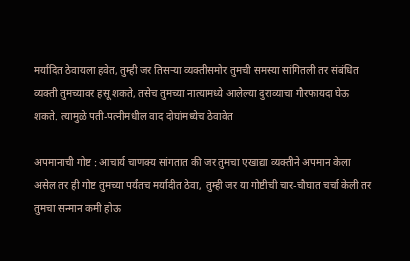मर्यादित ठेवायला हवेत, तुम्ही जर तिसऱ्या व्यक्तीसमोर तुमची समस्या सांगितली तर संबंधित व्यक्ती तुमच्यावर हसू शकते, तसेच तुमच्या नात्यामध्ये आलेल्या दुराव्याचा गौरफायदा घेऊ शकते. त्यामुळे पती-पत्नीमधील वाद दोघांमध्येच ठेवावेत

अपमानाची गोष्ट : आचार्य चाणक्य सांगतात की जर तुमचा एखाद्या व्यक्तीने अपमान केला असेल तर ही गोष्ट तुमच्या पर्यंतच मर्यादीत ठेवा, तुम्ही जर या गोष्टीची चार-चौघात चर्चा केली तर तुमचा सन्मान कमी होऊ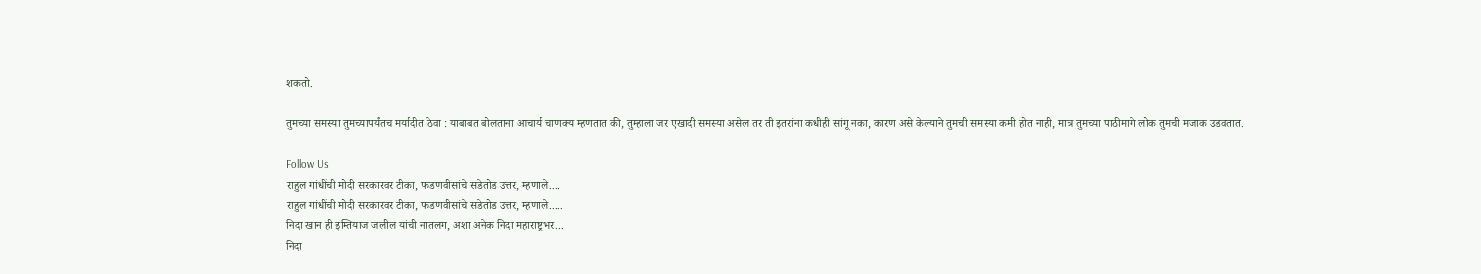शकतो.

तुमच्या समस्या तुमच्यापर्यंतच मर्यादीत ठेवा : याबाबत बोलताना आचार्य चाणक्य म्हणतात की, तुम्हाला जर एखादी समस्या असेल तर ती इतरांना कधीही सांगू नका, कारण असे केल्याने तुमची समस्या कमी होत नाही, मात्र तुमच्या पाठीमागे लोक तुमची मजाक उडवतात.

Follow Us
राहुल गांधींची मोदी सरकारवर टीका, फडणवीसांचे सडेतोड उत्तर, म्हणाले....
राहुल गांधींची मोदी सरकारवर टीका, फडणवीसांचे सडेतोड उत्तर, म्हणाले.....
निदा खान ही इम्तियाज जलील यांची नातलग, अशा अनेक निदा महाराष्ट्रभर...
निदा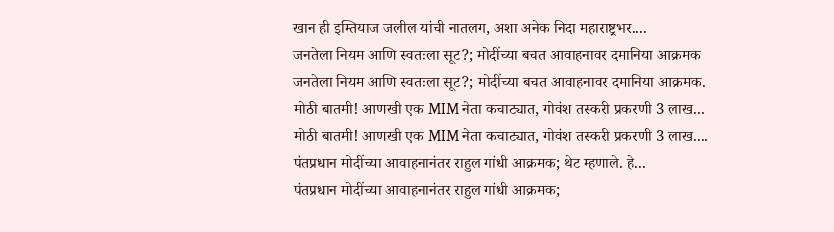खान ही इम्तियाज जलील यांची नातलग, अशा अनेक निदा महाराष्ट्रभर....
जनतेला नियम आणि स्वतःला सूट?; मोदींच्या बचत आवाहनावर दमानिया आक्रमक
जनतेला नियम आणि स्वतःला सूट?; मोदींच्या बचत आवाहनावर दमानिया आक्रमक.
मोठी बातमी! आणखी एक MIM नेता कचाट्यात, गोवंश तस्करी प्रकरणी 3 लाख...
मोठी बातमी! आणखी एक MIM नेता कचाट्यात, गोवंश तस्करी प्रकरणी 3 लाख....
पंतप्रधान मोदींच्या आवाहनानंतर राहुल गांधी आक्रमक; थेट म्हणाले. हे...
पंतप्रधान मोदींच्या आवाहनानंतर राहुल गांधी आक्रमक;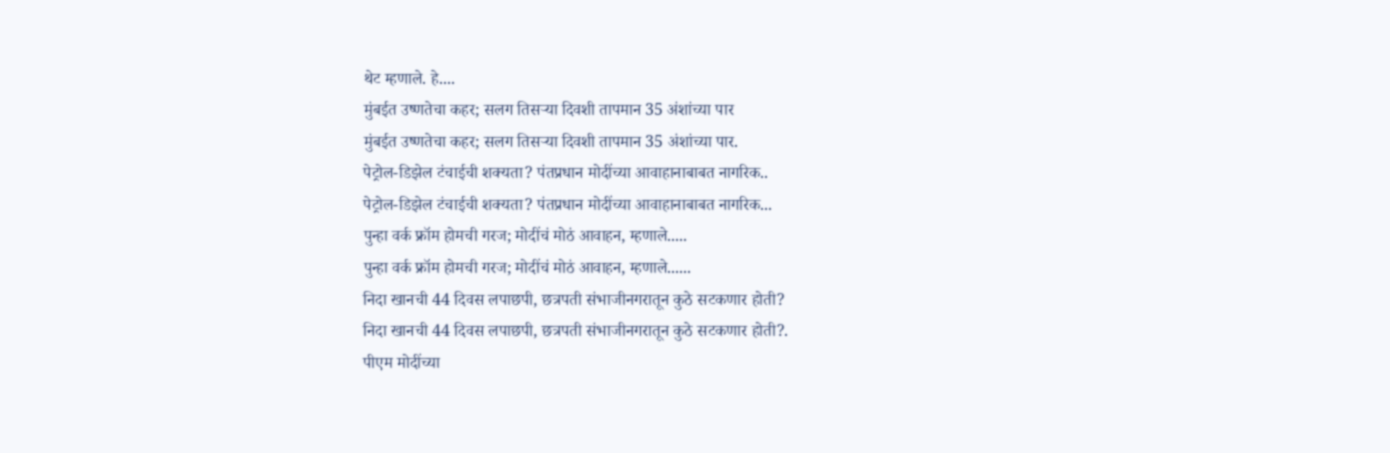थेट म्हणाले. हे....
मुंबईत उष्णतेचा कहर; सलग तिसऱ्या दिवशी तापमान 35 अंशांच्या पार
मुंबईत उष्णतेचा कहर; सलग तिसऱ्या दिवशी तापमान 35 अंशांच्या पार.
पेट्रोल-डिझेल टंचाईची शक्यता? पंतप्रधान मोदींच्या आवाहानाबाबत नागरिक..
पेट्रोल-डिझेल टंचाईची शक्यता? पंतप्रधान मोदींच्या आवाहानाबाबत नागरिक...
पुन्हा वर्क फ्रॉम होमची गरज; मोदींचं मोठं आवाहन, म्हणाले.....
पुन्हा वर्क फ्रॉम होमची गरज; मोदींचं मोठं आवाहन, म्हणाले......
निदा खानची 44 दिवस लपाछपी, छत्रपती संभाजीनगरातून कुठे सटकणार होती?
निदा खानची 44 दिवस लपाछपी, छत्रपती संभाजीनगरातून कुठे सटकणार होती?.
पीएम मोदींच्या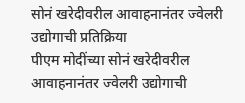सोनं खरेदीवरील आवाहनानंतर ज्वेलरी उद्योगाची प्रतिक्रिया
पीएम मोदींच्या सोनं खरेदीवरील आवाहनानंतर ज्वेलरी उद्योगाची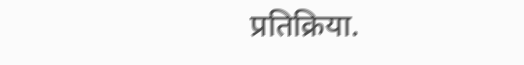प्रतिक्रिया.